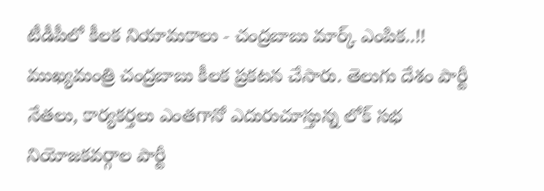టీడీపీలో కీలక నియామకాలు - చంద్రబాబు మార్క్ ఎంపిక..!!
ముఖ్యమంత్రి చంద్రబాబు కీలక ప్రకటన చేసారు. తెలుగు దేశం పార్టీ నేతలు, కార్యకర్తలు ఎంతగానో ఎదురుచూస్తున్న లోక్ సభ నియోజకవర్గాల పార్టీ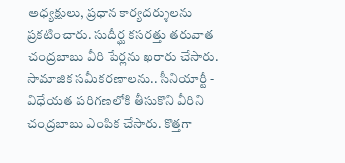అధ్యక్షులు, ప్రధాన కార్యదర్శులను ప్రకటించారు. సుదీర్ఘ కసరత్తు తరువాత చంద్రబాబు వీరి పేర్లను ఖరారు చేసారు. సామాజిక సమీకరణాలను.. సీనియార్టీ - విధేయత పరిగణలోకి తీసుకొని వీరిని చంద్రబాబు ఎంపిక చేసారు. కొత్తగా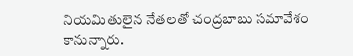నియమితులైన నేతలతో చంద్రబాబు సమావేశం కానున్నారు.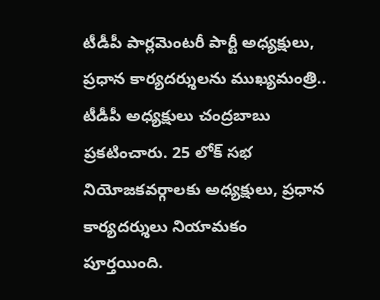టీడీపీ పార్లమెంటరీ పార్టీ అధ్యక్షులు, ప్రధాన కార్యదర్శులను ముఖ్యమంత్రి.. టీడీపీ అధ్యక్షులు చంద్రబాబు ప్రకటించారు. 25 లోక్ సభ నియోజకవర్గాలకు అధ్యక్షులు, ప్రధాన కార్యదర్శులు నియామకం పూర్తయింది.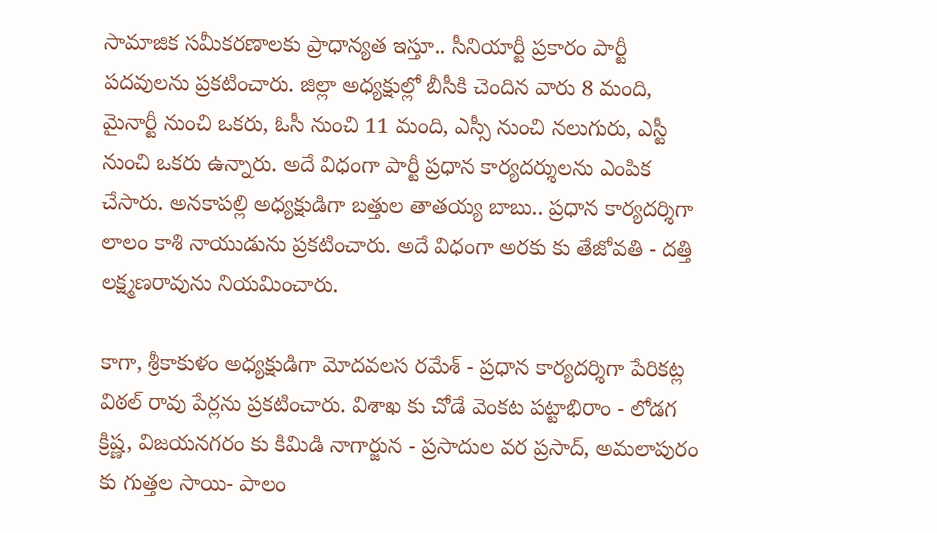సామాజిక సమీకరణాలకు ప్రాధాన్యత ఇస్తూ.. సీనియార్టీ ప్రకారం పార్టీ పదవులను ప్రకటించారు. జిల్లా అధ్యక్షుల్లో బీసీకి చెందిన వారు 8 మంది, మైనార్టీ నుంచి ఒకరు, ఓసీ నుంచి 11 మంది, ఎస్సీ నుంచి నలుగురు, ఎస్టీ నుంచి ఒకరు ఉన్నారు. అదే విధంగా పార్టీ ప్రధాన కార్యదర్శులను ఎంపిక చేసారు. అనకాపల్లి అధ్యక్షుడిగా బత్తుల తాతయ్య బాబు.. ప్రధాన కార్యదర్శిగా లాలం కాశి నాయుడును ప్రకటించారు. అదే విధంగా అరకు కు తేజోవతి - దత్తి లక్ష్మణరావును నియమించారు.

కాగా, శ్రీకాకుళం అధ్యక్షుడిగా మోదవలస రమేశ్ - ప్రధాన కార్యదర్శిగా పేరికట్ల విఠల్ రావు పేర్లను ప్రకటించారు. విశాఖ కు చోడే వెంకట పట్టాభిరాం - లోడగ క్రిష్ణ, విజయనగరం కు కిమిడి నాగార్జున - ప్రసాదుల వర ప్రసాద్, అమలాపురం కు గుత్తల సాయి- పాలం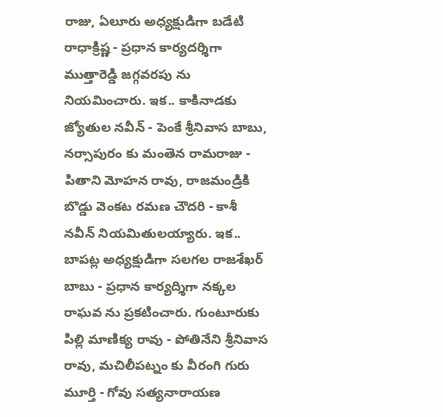రాజు, ఏలూరు అధ్యక్షుడిగా బడేటి రాధాక్రిష్ణ - ప్రధాన కార్యదర్శిగా ముత్తారెడ్డి జగ్గవరపు ను నియమించారు. ఇక.. కాకినాడకు జ్యోతుల నవీన్ - పెంకే శ్రీనివాస బాబు, నర్సాపురం కు మంతెన రామరాజు - పితాని మోహన రావు, రాజమండ్రికి బొడ్డు వెంకట రమణ చౌదరి - కాశీ నవీన్ నియమితులయ్యారు. ఇక.. బాపట్ల అధ్యక్షుడిగా సలగల రాజశేఖర్ బాబు - ప్రధాన కార్యద్శిగా నక్కల రాఘవ ను ప్రకటించారు. గుంటూరుకు పిల్లి మాణిక్య రావు - పోతినేని శ్రీనివాస రావు, మచిలీపట్నం కు వీరంగి గురు మూర్తి - గోవు సత్యనారాయణ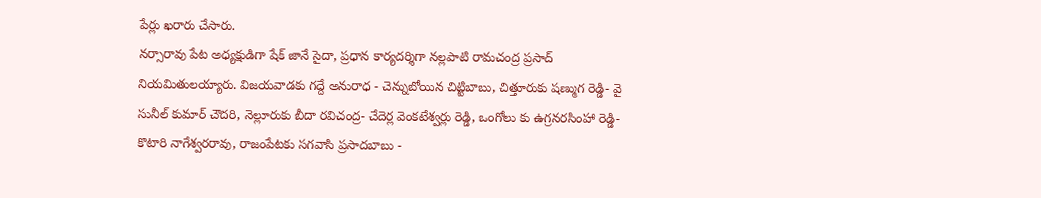పేర్లు ఖరారు చేసారు.
నర్సారావు పేట అధ్యక్షుడిగా షేక్ జానే సైదా, ప్రధాన కార్యదర్శిగా నల్లపాటి రామచంద్ర ప్రసాద్ నియమితులయ్యారు. విజయవాడకు గద్దే అనురాధ - చెన్నుబోయిన చిట్టిబాబు, చిత్తూరుకు షణ్ముగ రెడ్డి- వై సునీల్ కుమార్ చౌదరి, నెల్లూరుకు బీదా రవిచంద్ర- చేదెర్ల వెంకటేశ్వర్లు రెడ్డి, ఒంగోలు కు ఉగ్రనరసింహా రెడ్డి- కొటారి నాగేశ్వరరావు, రాజంపేటకు సగవాసి ప్రసాదబాబు -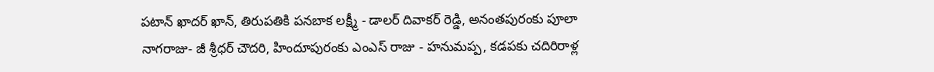పటాన్ ఖాదర్ ఖాన్, తిరుపతికి పనబాక లక్ష్మీ - డాలర్ దివాకర్ రెడ్డి, అనంతపురంకు పూలా నాగరాజు- జీ శ్రీధర్ చౌదరి, హిందూపురంకు ఎంఎస్ రాజు - హనుమప్ప, కడపకు చదిరిరాళ్ల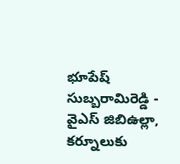భూపేష్ సుబ్బరామిరెడ్డి - వైఎస్ జిబిఉల్లా, కర్నూలుకు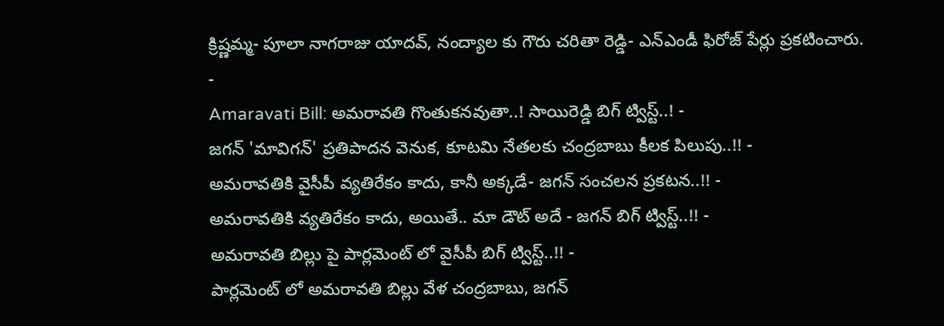క్రిష్ణమ్మ- పూలా నాగరాజు యాదవ్, నంద్యాల కు గౌరు చరితా రెడ్డి- ఎన్ఎండీ ఫిరోజ్ పేర్లు ప్రకటించారు.
-
Amaravati Bill: అమరావతి గొంతుకనవుతా..! సాయిరెడ్డి బిగ్ ట్విస్ట్..! -
జగన్ 'మావిగన్' ప్రతిపాదన వెనుక, కూటమి నేతలకు చంద్రబాబు కీలక పిలుపు..!! -
అమరావతికి వైసీపీ వ్యతిరేకం కాదు, కానీ అక్కడే- జగన్ సంచలన ప్రకటన..!! -
అమరావతికి వ్యతిరేకం కాదు, అయితే.. మా డౌట్ అదే - జగన్ బిగ్ ట్విస్ట్..!! -
అమరావతి బిల్లు పై పార్లమెంట్ లో వైసీపీ బిగ్ ట్విస్ట్..!! -
పార్లమెంట్ లో అమరావతి బిల్లు వేళ చంద్రబాబు, జగన్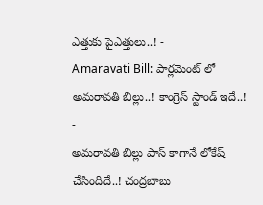ఎత్తుకు పైఎత్తులు..! -
Amaravati Bill: పార్లమెంట్ లో అమరావతి బిల్లు..! కాంగ్రెస్ స్టాండ్ ఇదే..! -
అమరావతి బిల్లు పాస్ కాగానే లోకేష్ చేసిందిదే..! చంద్రబాబు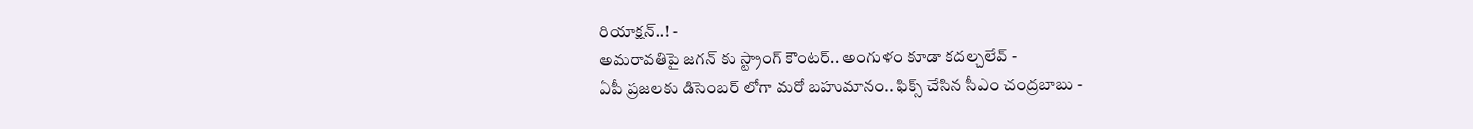రియాక్షన్..! -
అమరావతిపై జగన్ కు స్ట్రాంగ్ కౌంటర్.. అంగుళం కూడా కదల్చలేవ్ -
ఏపీ ప్రజలకు డిసెంబర్ లోగా మరో బహుమానం.. ఫిక్స్ చేసిన సీఎం చంద్రబాబు -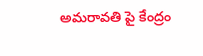అమరావతి పై కేంద్రం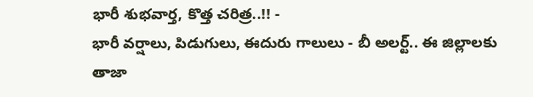భారీ శుభవార్త, కొత్త చరిత్ర..!! -
భారీ వర్షాలు, పిడుగులు, ఈదురు గాలులు - బీ అలర్ట్.. ఈ జిల్లాలకు తాజా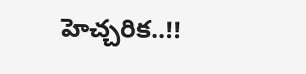హెచ్చరిక..!!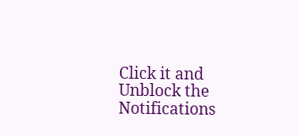Click it and Unblock the Notifications